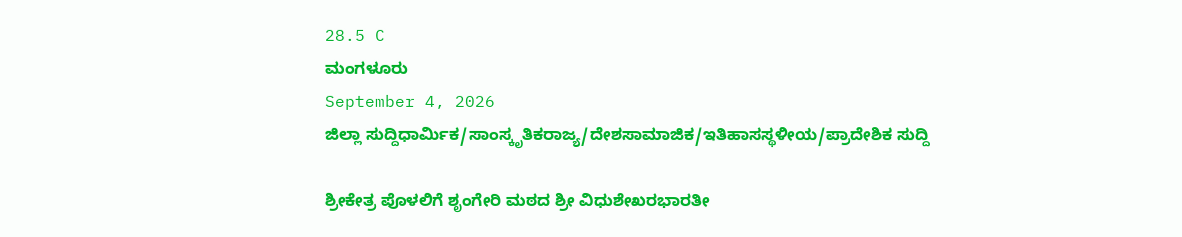28.5 C
ಮಂಗಳೂರು
September 4, 2026
ಜಿಲ್ಲಾ ಸುದ್ದಿಧಾರ್ಮಿಕ/ಸಾಂಸ್ಕೃತಿಕರಾಜ್ಯ/ದೇಶಸಾಮಾಜಿಕ/ಇತಿಹಾಸಸ್ಥಳೀಯ/ಪ್ರಾದೇಶಿಕ ಸುದ್ದಿ

ಶ್ರೀಕೇತ್ರ ಪೊಳಲಿಗೆ ಶೃಂಗೇರಿ ಮಠದ ಶ್ರೀ ವಿಧುಶೇಖರಭಾರತೀ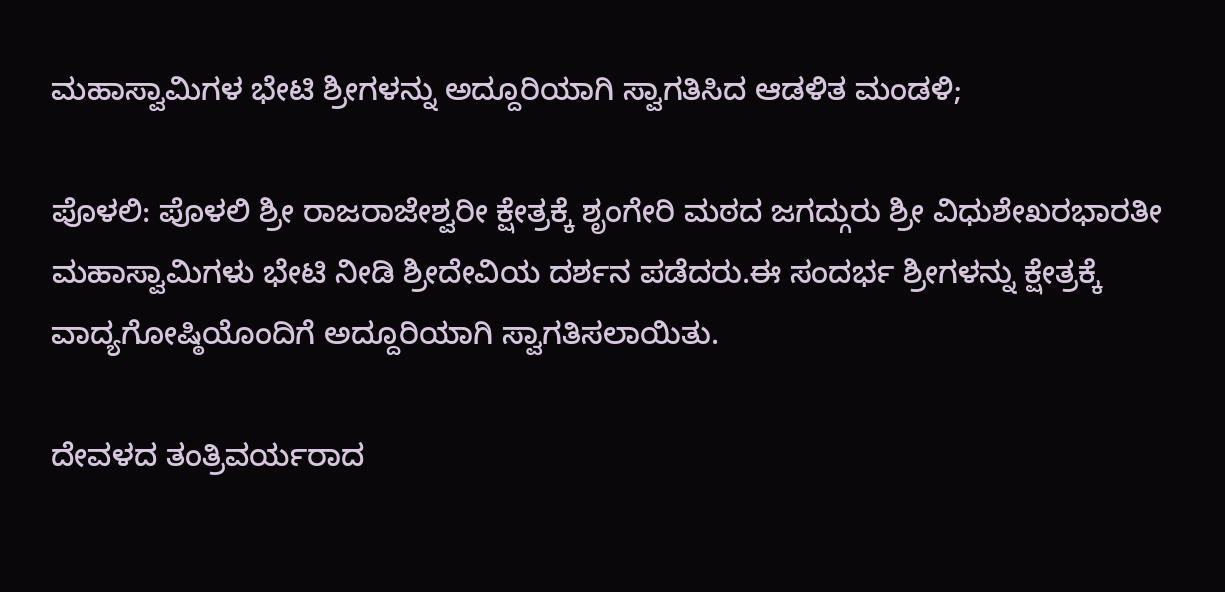ಮಹಾಸ್ವಾಮಿಗಳ ಭೇಟಿ ಶ್ರೀಗಳನ್ನು ಅದ್ದೂರಿಯಾಗಿ ಸ್ವಾಗತಿಸಿದ ಆಡಳಿತ ಮಂಡಳಿ;

ಪೊಳಲಿ: ಪೊಳಲಿ ಶ್ರೀ ರಾಜರಾಜೇಶ್ವರೀ ಕ್ಷೇತ್ರಕ್ಕೆ ಶೃಂಗೇರಿ ಮಠದ ಜಗದ್ಗುರು ಶ್ರೀ ವಿಧುಶೇಖರಭಾರತೀ ಮಹಾಸ್ವಾಮಿಗಳು ಭೇಟಿ ನೀಡಿ ಶ್ರೀದೇವಿಯ ದರ್ಶನ ಪಡೆದರು.ಈ ಸಂದರ್ಭ ಶ್ರೀಗಳನ್ನು ಕ್ಷೇತ್ರಕ್ಕೆ ವಾದ್ಯಗೋಷ್ಠಿಯೊಂದಿಗೆ ಅದ್ದೂರಿಯಾಗಿ ಸ್ವಾಗತಿಸಲಾಯಿತು.

ದೇವಳದ ತಂತ್ರಿವರ್ಯರಾದ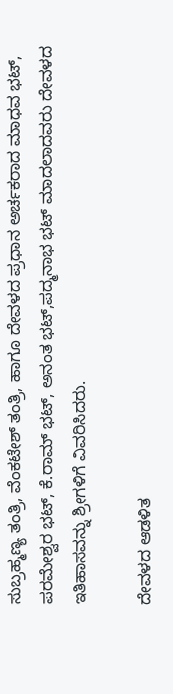ಸುಬ್ರಹ್ಮಣ್ಯ ತಂತ್ರಿ, ವೆಂಕಟೇಶ್ ತಂತ್ರಿ, ಹಾಗೂ ದೇವಳದ ಪ್ರಧಾನ ಅರ್ಚಕರಾದ ಮಾಧವ ಭಟ್, ಪರಮೇಶ್ವರ ಭಟ್, ಕೆ.ರಾಮ್ ಭಟ್, ಅನಂತ ಭಟ್,ಪದ್ಮನಾಭ ಭಟ್ ಮಾದಲಾದವರು ದೇವಳದ ಇತಿಹಾಸವನ್ನು ಶ್ರೀಗಳಿಗೆ ವಿವರಿಸಿದರು.

ದೇವಳದ ಆಡಳಿತ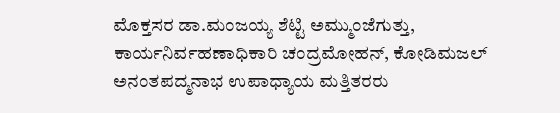ಮೊಕ್ತಸರ ಡಾ.ಮಂಜಯ್ಯ ಶೆಟ್ಟಿ ಅಮ್ಮುಂಜೆಗುತ್ತು, ಕಾರ್ಯನಿರ್ವಹಣಾಧಿಕಾರಿ ಚಂದ್ರಮೋಹನ್, ಕೋಡಿಮಜಲ್ ಅನಂತಪದ್ಮನಾಭ ಉಪಾಧ್ಯಾಯ ಮತ್ತಿತರರು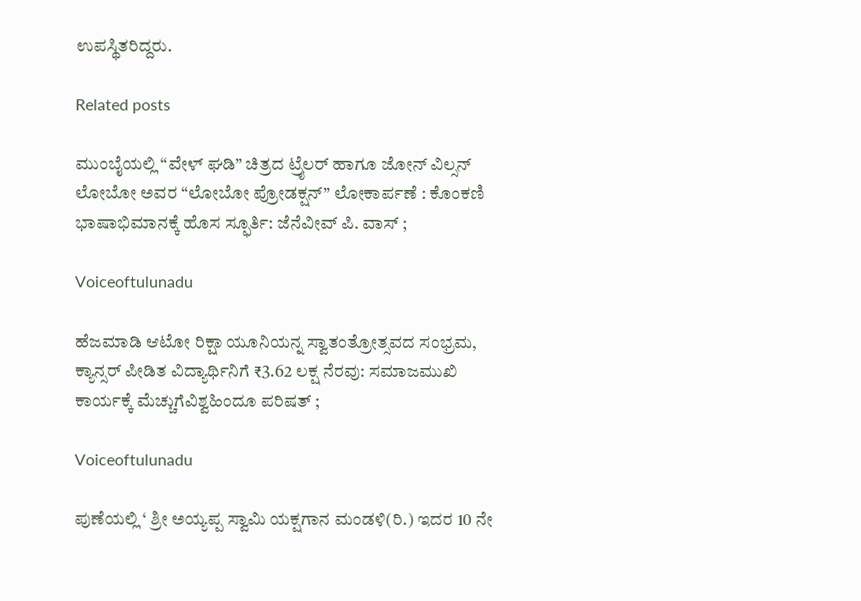ಉಪಸ್ಥಿತರಿದ್ದರು.

Related posts

ಮುಂಬೈಯಲ್ಲಿ “ವೇಳ್ ಘಡಿ” ಚಿತ್ರದ ಟ್ರೈಲರ್ ಹಾಗೂ ಜೋನ್ ವಿಲ್ಸನ್ ಲೋಬೋ ಅವರ “ಲೋಬೋ ಪ್ರೋಡಕ್ಷನ್” ಲೋಕಾರ್ಪಣೆ : ಕೊಂಕಣಿ ಭಾಷಾಭಿಮಾನಕ್ಕೆ ಹೊಸ ಸ್ಫೂರ್ತಿ: ಜೆನೆವೀವ್ ಪಿ. ವಾಸ್ ;

Voiceoftulunadu

ಹೆಜಮಾಡಿ ಆಟೋ ರಿಕ್ಷಾ ಯೂನಿಯನ್ನ ಸ್ವಾತಂತ್ರೋತ್ಸವದ ಸಂಭ್ರಮ, ಕ್ಯಾನ್ಸರ್ ಪೀಡಿತ ವಿದ್ಯಾರ್ಥಿನಿಗೆ ₹3.62 ಲಕ್ಷ ನೆರವು: ಸಮಾಜಮುಖಿ ಕಾರ್ಯಕ್ಕೆ ಮೆಚ್ಚುಗೆವಿಶ್ವಹಿಂದೂ ಪರಿಷತ್ ;

Voiceoftulunadu

ಪುಣೆಯಲ್ಲಿ ‘ ಶ್ರೀ ಅಯ್ಯಪ್ಪ ಸ್ವಾಮಿ ಯಕ್ಷಗಾನ ಮಂಡಳಿ(ರಿ.) ಇದರ 10 ನೇ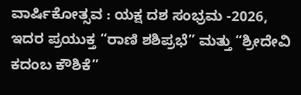ವಾರ್ಷಿಕೋತ್ಸವ : ಯಕ್ಷ ದಶ ಸಂಭ್ರಮ -2026, ಇದರ ಪ್ರಯುಕ್ತ “ರಾಣಿ ಶಶಿಪ್ರಭೆ” ಮತ್ತು “ಶ್ರೀದೇವಿ ಕದಂಬ ಕೌಶಿಕೆ”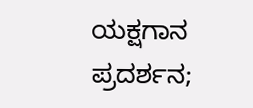ಯಕ್ಷಗಾನ ಪ್ರದರ್ಶನ;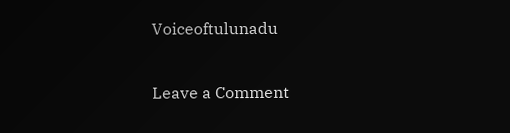Voiceoftulunadu

Leave a Comment